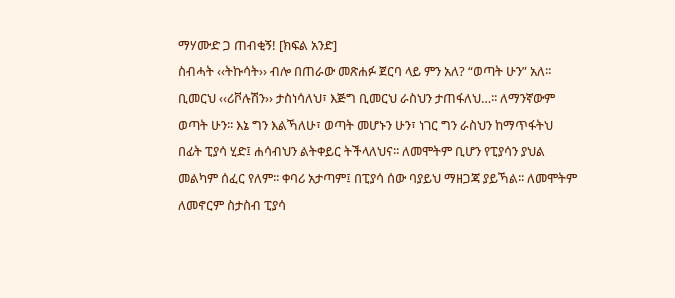ማሃሙድ ጋ ጠብቂኝ! [ክፍል አንድ]
ስብሓት ‹‹ትኩሳት›› ብሎ በጠራው መጽሐፉ ጀርባ ላይ ምን አለ? “ወጣት ሁን” አለ፡፡ ቢመርህ ‹‹ሪቮሉሽን›› ታስነሳለህ፣ እጅግ ቢመርህ ራስህን ታጠፋለህ…፡፡ ለማንኛውም ወጣት ሁን፡፡ እኔ ግን እልኻለሁ፣ ወጣት መሆኑን ሁን፣ ነገር ግን ራስህን ከማጥፋትህ በፊት ፒያሳ ሂድ፤ ሐሳብህን ልትቀይር ትችላለህና፡፡ ለመሞትም ቢሆን የፒያሳን ያህል መልካም ሰፈር የለም፡፡ ቀባሪ አታጣም፤ በፒያሳ ሰው ባያይህ ማዘጋጃ ያይኻል፡፡ ለመሞትም ለመኖርም ስታስብ ፒያሳ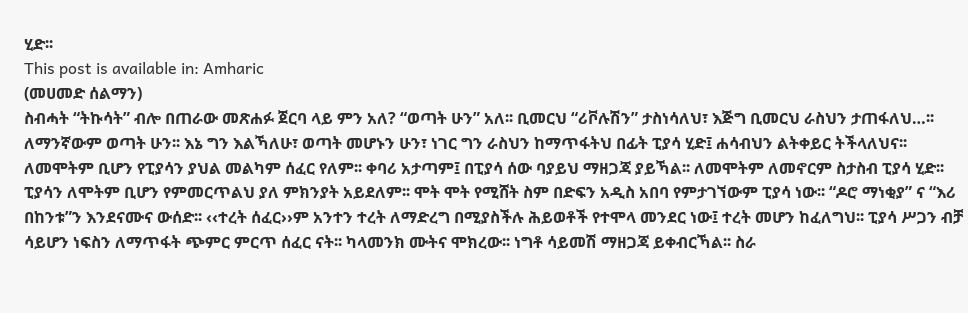ሂድ፡፡
This post is available in: Amharic
(መሀመድ ሰልማን)
ስብሓት “ትኩሳት” ብሎ በጠራው መጽሐፉ ጀርባ ላይ ምን አለ? “ወጣት ሁን” አለ፡፡ ቢመርህ “ሪቮሉሽን” ታስነሳለህ፣ እጅግ ቢመርህ ራስህን ታጠፋለህ…፡፡ ለማንኛውም ወጣት ሁን፡፡ እኔ ግን እልኻለሁ፣ ወጣት መሆኑን ሁን፣ ነገር ግን ራስህን ከማጥፋትህ በፊት ፒያሳ ሂድ፤ ሐሳብህን ልትቀይር ትችላለህና፡፡ ለመሞትም ቢሆን የፒያሳን ያህል መልካም ሰፈር የለም፡፡ ቀባሪ አታጣም፤ በፒያሳ ሰው ባያይህ ማዘጋጃ ያይኻል፡፡ ለመሞትም ለመኖርም ስታስብ ፒያሳ ሂድ፡፡
ፒያሳን ለሞትም ቢሆን የምመርጥልህ ያለ ምክንያት አይደለም፡፡ ሞት ሞት የሚሸት ስም በድፍን አዲስ አበባ የምታገኘውም ፒያሳ ነው፡፡ “ዶሮ ማነቂያ” ና “እሪ በከንቱ”ን እንደናሙና ውሰድ፡፡ ‹‹ተረት ሰፈር››ም አንተን ተረት ለማድረግ በሚያስችሉ ሕይወቶች የተሞላ መንደር ነው፤ ተረት መሆን ከፈለግህ፡፡ ፒያሳ ሥጋን ብቻ ሳይሆን ነፍስን ለማጥፋት ጭምር ምርጥ ሰፈር ናት፡፡ ካላመንክ ሙትና ሞክረው፡፡ ነግቶ ሳይመሽ ማዘጋጃ ይቀብርኻል፡፡ ስራ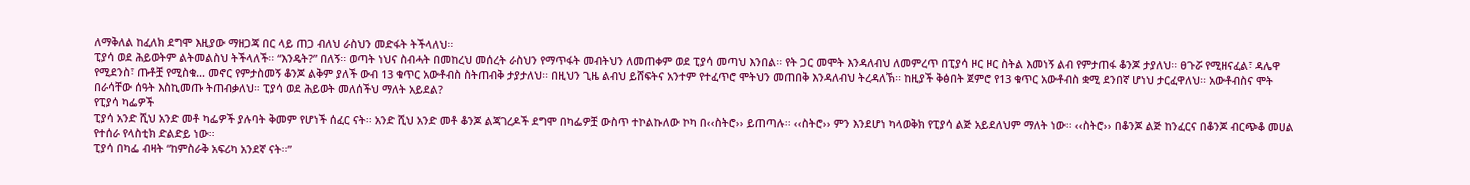ለማቅለል ከፈለክ ደግሞ እዚያው ማዘጋጃ በር ላይ ጠጋ ብለህ ራስህን መድፋት ትችላለህ፡፡
ፒያሳ ወደ ሕይወትም ልትመልስህ ትችላለች፡፡ “እንዴት?” በለኝ፡፡ ወጣት ነህና ስብሓት በመከረህ መሰረት ራስህን የማጥፋት መብትህን ለመጠቀም ወደ ፒያሳ መጣህ እንበል፡፡ የት ጋር መሞት እንዳለብህ ለመምረጥ በፒያሳ ዞር ዞር ስትል እመነኝ ልብ የምታጠፋ ቆንጆ ታያለህ፡፡ ፀጉሯ የሚዘናፈል፣ ዳሌዋ የሚደንስ፣ ጡቶቿ የሚስቁ… መኖር የምታስመኝ ቆንጆ ልቅም ያለች ውብ 13 ቁጥር አውቶብስ ስትጠብቅ ታያታለህ፡፡ በዚህን ጊዜ ልብህ ይሸፍትና አንተም የተፈጥሮ ሞትህን መጠበቅ እንዳለብህ ትረዳለኽ፡፡ ከዚያች ቅፅበት ጀምሮ የ13 ቁጥር አውቶብስ ቋሚ ደንበኛ ሆነህ ታርፈዋለህ፡፡ አውቶብስና ሞት በራሳቸው ሰዓት እስኪመጡ ትጠብቃለህ። ፒያሳ ወደ ሕይወት መለሰችህ ማለት አይደል?
የፒያሳ ካፌዎች
ፒያሳ አንድ ሺህ አንድ መቶ ካፌዎች ያሉባት ቅመም የሆነች ሰፈር ናት፡፡ አንድ ሺህ አንድ መቶ ቆንጆ ልጃገረዶች ደግሞ በካፌዎቿ ውስጥ ተኮልኩለው ኮካ በ‹‹ስትሮ›› ይጠጣሉ፡፡ ‹‹ስትሮ›› ምን እንደሆነ ካላወቅክ የፒያሳ ልጅ አይደለህም ማለት ነው፡፡ ‹‹ስትሮ›› በቆንጆ ልጅ ከንፈርና በቆንጆ ብርጭቆ መሀል የተሰራ የላስቲክ ድልድይ ነው፡፡
ፒያሳ በካፌ ብዛት “ከምስራቅ አፍሪካ አንደኛ ናት፡፡”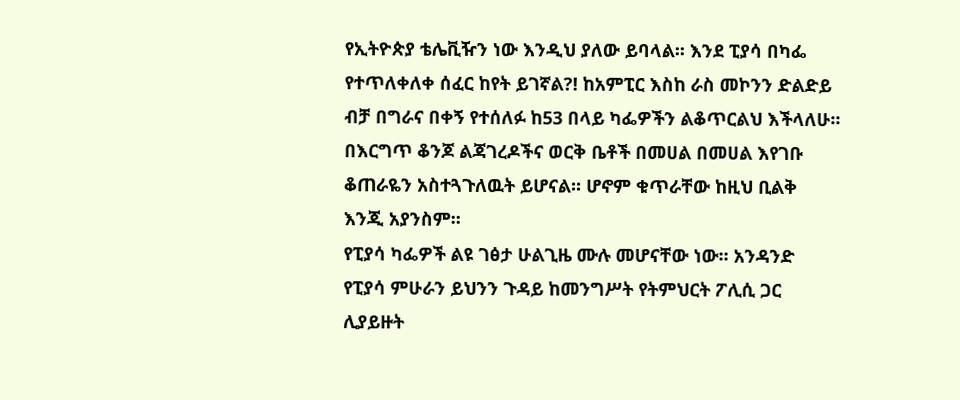የኢትዮጵያ ቴሌቪዥን ነው እንዲህ ያለው ይባላል፡፡ እንደ ፒያሳ በካፌ የተጥለቀለቀ ሰፈር ከየት ይገኛል?! ከአምፒር እስከ ራስ መኮንን ድልድይ ብቻ በግራና በቀኝ የተሰለፉ ከ53 በላይ ካፌዎችን ልቆጥርልህ እችላለሁ፡፡ በእርግጥ ቆንጆ ልጃገረዶችና ወርቅ ቤቶች በመሀል በመሀል እየገቡ ቆጠራዬን አስተጓጉለዉት ይሆናል፡፡ ሆኖም ቁጥራቸው ከዚህ ቢልቅ እንጂ አያንስም፡፡
የፒያሳ ካፌዎች ልዩ ገፅታ ሁልጊዜ ሙሉ መሆናቸው ነው፡፡ አንዳንድ የፒያሳ ምሁራን ይህንን ጉዳይ ከመንግሥት የትምህርት ፖሊሲ ጋር ሊያይዙት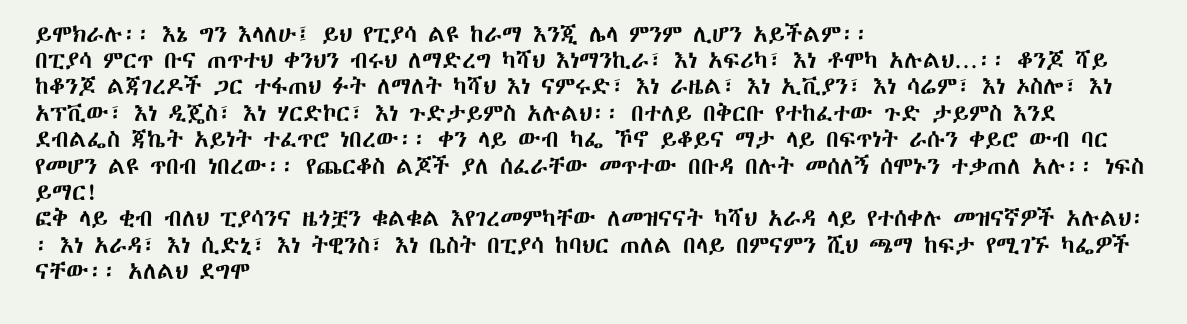ይሞክራሉ፡፡ እኔ ግን እላለሁ፤ ይህ የፒያሳ ልዩ ከራማ እንጂ ሌላ ምንም ሊሆን አይችልም፡፡
በፒያሳ ምርጥ ቡና ጠጥተህ ቀንህን ብሩህ ለማድረግ ካሻህ እነማንኪራ፣ እነ አፍሪካ፣ እነ ቶሞካ አሉልህ…፡፡ ቆንጆ ሻይ ከቆንጆ ልጃገረዶች ጋር ተፋጠህ ፉት ለማለት ካሻህ እነ ናምሩድ፣ እነ ራዜል፣ እነ ኢቪያን፣ እነ ሳሬም፣ እነ ኦስሎ፣ እነ አፕቪው፣ እነ ዲጄስ፣ እነ ሃርድኮር፣ እነ ጉድታይምስ አሉልህ፡፡ በተለይ በቅርቡ የተከፈተው ጉድ ታይምስ እንደ ደብልፌስ ጃኬት አይነት ተፈጥሮ ነበረው፡፡ ቀን ላይ ውብ ካፌ ኾኖ ይቆይና ማታ ላይ በፍጥነት ራሱን ቀይሮ ውብ ባር የመሆን ልዩ ጥበብ ነበረው፡፡ የጨርቆስ ልጆች ያለ ሰፈራቸው መጥተው በቡዳ በሉት መሰለኝ ሰሞኑን ተቃጠለ አሉ፡፡ ነፍስ ይማር!
ፎቅ ላይ ቂብ ብለህ ፒያሳንና ዜጎቿን ቁልቁል እየገረመምካቸው ለመዝናናት ካሻህ አራዳ ላይ የተሰቀሉ መዝናኛዎች አሉልህ፡፡ እነ አራዳ፣ እነ ሲድኒ፣ እነ ትዊንስ፣ እነ ቤስት በፒያሳ ከባህር ጠለል በላይ በምናምን ሺህ ጫማ ከፍታ የሚገኙ ካፌዎች ናቸው፡፡ አለልህ ደግሞ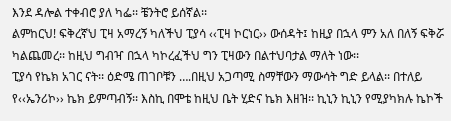እንደ ዳሎል ተቀብሮ ያለ ካፌ፡፡ ቼንትሮ ይሰኛል፡፡
ልምከርህ! ፍቅረኛህ ፒዛ አማረኝ ካለችህ ፒያሳ ‹‹ፒዛ ኮርነር›› ውሰዳት፤ ከዚያ በኋላ ምን አለ በለኝ ፍቅሯ ካልጨመረ፡፡ ከዚህ ግብዣ በኋላ ካኮረፈችህ ግን ፒዛውን በልተህባታል ማለት ነው፡፡
ፒያሳ የኬክ አገር ናት፡፡ ዕድሜ ጠገቦቹን ….በዚህ አጋጣሚ ስማቸውን ማውሳት ግድ ይላል፡፡ በተለይ የ‹‹ኤንሪኮ›› ኬክ ይምጣብኝ፡፡ እስኪ በሞቴ ከዚህ ቤት ሂድና ኬክ እዘዝ፡፡ ኪኒን ኪኒን የሚያካክሉ ኬኮች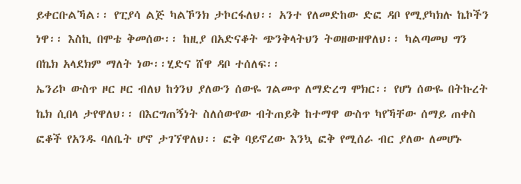ይቀርቡልኻል፡፡ የፒያሳ ልጅ ካልኾንክ ታኮርፋለህ፡፡ አንተ የለመድከው ድፎ ዳቦ የሚያካክሉ ኬኮችን ነዋ፡፡ እስኪ በሞቴ ቅመሰው፡፡ ከዚያ በአድናቆት ጭንቅላትህን ትወዘውዘዋለህ፡፡ ካልጣመህ ግን በኬክ አላደክም ማለት ነው፡፡ሂድና ሸዋ ዳቦ ተሰለፍ፡፡
ኤንሪኮ ውስጥ ዞር ዞር ብለህ ከጎንህ ያለውን ሰውዬ ገልመጥ ለማድረግ ሞክር፡፡ የሆነ ሰውዬ በትኩረት ኬክ ሲበላ ታየዋለህ፡፡ በእርግጠኝነት ስለሰውየው ብትጠይቅ ከተማዋ ውስጥ ካየኻቸው ሰማይ ጠቀስ ፎቆች የአንዱ ባለቤት ሆኖ ታገኘዋለህ፡፡ ፎቅ ባይኖረው እንኳ ፎቅ የሚሰራ ብር ያለው ለመሆኑ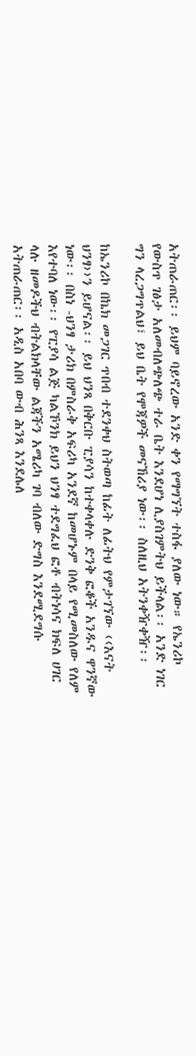አትጠራጠር፡፡ ይህም ባይኖረው አንድ ቀን የማግኘት ተስፋ ያለው ነው። የኤንሪኮ የውስጥ ገፅታ አለመብለጭለጭ ተራ ቤት እንደሆነ ሊያስገምትህ ይችላል፡፡ አንድ ነገር ግን ላረጋግጥልህ፣ ይህ ቤት የሞጃዎች መናኸሪያ ነው፡፡ ስለዚህ አትንቀዥቀዥ፡፡

ከኤንሪኮ በኬክ መጋገር ጥበብ ተደንቀህ ስትወጣ ከፊት ለፊትህ የምታገኘው ‹‹እናት ህንፃ››ን ይሆናል፡፡ ይህ ህንጻ በቅርቡ ፒያሳን ከተቀላቀሉ ድንቅ ፎቆች አንዱና ዋንኛው ነው፡፡ በስነ -ህንፃ ታሪክ በምስራቅ አፍሪካ አንደኛ ከመሆኑም በላይ የሚመስለው የለም እየተባለ ነው፡፡ የፒያሳ ልጅ ካልኾንክ ይህን ህንፃ ተደግፈህ ፎቶ ብትነሳና ክፍለ ሀገር ላሉ ዘመዶችህ ብትልክላቸው ልጃችን አሜሪካ ገባ ብለው ድግስ እንደሚደግሱ አትጠራጠር፡፡ አዲስ አበባ ውብ ሕንጻ እንደሌለ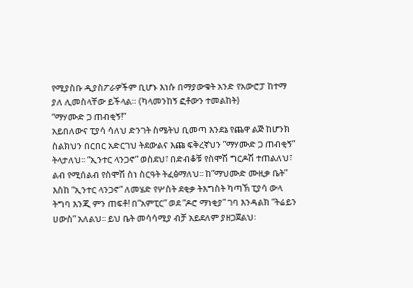የሚያስቡ ዲያስፖራዎችም ቢሆኑ እነሱ በማያውቁት አንድ የአውሮፓ ከተማ ያለ ሊመስላቸው ይችላል። (ካላመንከኝ ፎቶውን ተመልከት)
“ማሃሙድ ጋ ጠብቂኝ!”
አይበለውና ፒያሳ ሳለህ ድንገት ስሜትህ ቢመጣ እንደኔ የጨዋ ልጅ ከሆንክ ስልክህን በርበር አድርገህ ትደውልና እጩ ፍቅረኛህን ”ማሃሙድ ጋ ጠብቂኝ” ትላታለህ፡፡ “ኢንተር ላንጋኖ” ወስደህ፣ በድብቆቹ የስሞሽ ግርዶሽ ተጠልለህ፣ ልብ የሚሰልብ የስሞሽ ስነ ስርዓት ትፈፅማለህ፡፡ ከ”ማህሙድ ሙዚቃ ቤት” እስከ “ኢንተር ላንጋኖ” ለመሄድ የሦስት ደቂቃ ትእግስት ካጣኽ ፒያሳ ውላ ትግባ እንጂ ምን ጠፍቶ! በ”አምፒር” ወደ “ዶሮ ማነቂያ” ገባ እንዳልክ “ትሬይን ሀውስ” አለልህ፡፡ ይህ ቤት መሳሳሚያ ብቻ አይደለም ያዘጋጀልህ፡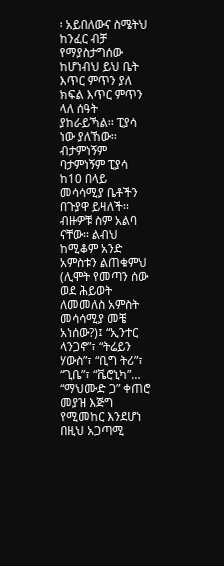፡ አይበለውና ስሜትህ ከንፈር ብቻ የማያስታግሰው ከሆነብህ ይህ ቤት እጥር ምጥን ያለ ክፍል እጥር ምጥን ላለ ሰዓት ያከራይኻል፡፡ ፒያሳ ነው ያለኸው፡፡ ብታምነኝም ባታምነኝም ፒያሳ ከ10 በላይ መሳሳሚያ ቤቶችን በጉያዋ ይዛለች፡፡ ብዙዎቹ ስም አልባ ናቸው፡፡ ልብህ ከሚቆም አንድ አምስቱን ልጠቁምህ (ሊሞት የመጣን ሰው ወደ ሕይወት ለመመለስ አምስት መሳሳሚያ መቼ አነሰው?)፤ “ኢንተር ላንጋኖ”፣ “ትሬይን ሃውስ”፣ “ቢግ ትሪ”፣ “ጊቤ”፣ “ቬሮኒካ”…
“ማህሙድ ጋ” ቀጠሮ መያዝ እጅግ የሚመከር እንደሆነ በዚህ አጋጣሚ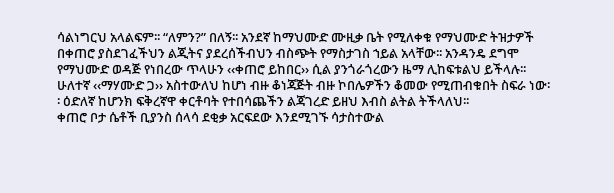ሳልነግርህ አላልፍም፡፡ “ለምን?” በለኝ፡፡ አንደኛ ከማህሙድ ሙዚቃ ቤት የሚለቀቁ የማህሙድ ትዝታዎች በቀጠሮ ያስደገፈችህን ልጂትና ያደረሰችብህን ብስጭት የማስታገስ ኀይል አላቸው፡፡ አንዳንዴ ደግሞ የማህሙድ ወዳጅ የነበረው ጥላሁን ‹‹ቀጠሮ ይከበር›› ሲል ያንጎራጎረውን ዜማ ሊከፍቱልህ ይችላሉ፡፡ ሁለተኛ ‹‹ማሃሙድ ጋ›› አስተውለህ ከሆነ ብዙ ቆነጃጅት ብዙ ኮበሌዎችን ቆመው የሚጠብቁበት ስፍራ ነው፡፡ ዕድለኛ ከሆንክ ፍቅረኛዋ ቀርቶባት የተበሳጨችን ልጃገረድ ይዘህ እብስ ልትል ትችላለህ፡፡
ቀጠሮ ቦታ ሴቶች ቢያንስ ሰላሳ ደቂቃ አርፍደው እንደሚገኙ ሳታስተውል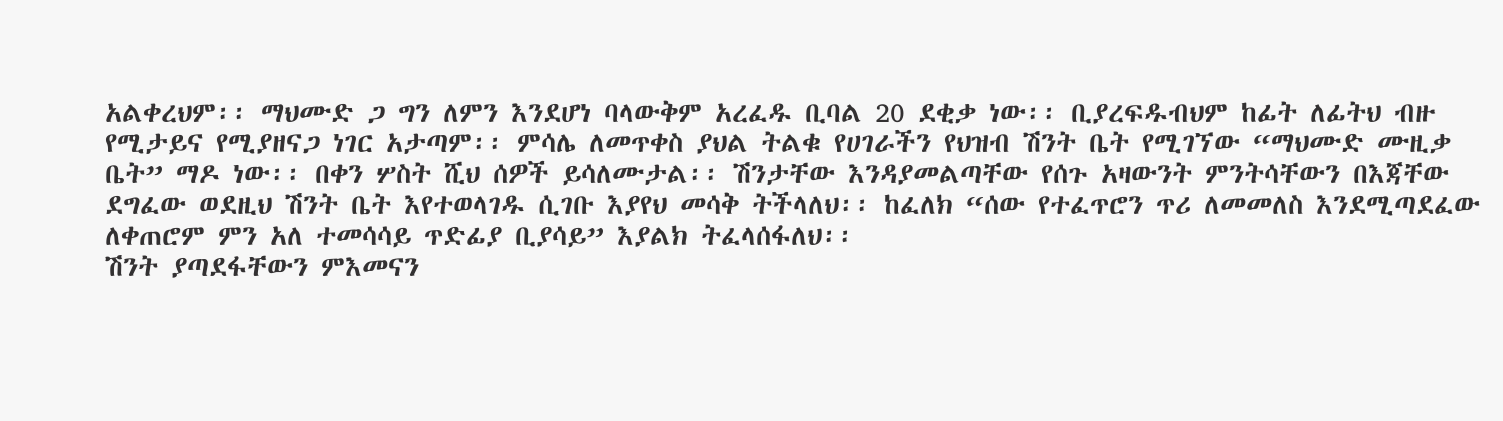አልቀረህም፡፡ ማህሙድ ጋ ግን ለምን እንደሆነ ባላውቅም አረፈዱ ቢባል 20 ደቂቃ ነው፡፡ ቢያረፍዱብህም ከፊት ለፊትህ ብዙ የሚታይና የሚያዘናጋ ነገር አታጣም፡፡ ምሳሌ ለመጥቀስ ያህል ትልቁ የሀገራችን የህዝብ ሽንት ቤት የሚገኘው “ማህሙድ ሙዚቃ ቤት” ማዶ ነው፡፡ በቀን ሦስት ሺህ ሰዎች ይሳለሙታል፡፡ ሽንታቸው እንዳያመልጣቸው የሰጉ አዛውንት ምንትሳቸውን በእጃቸው ደግፈው ወደዚህ ሽንት ቤት እየተወላገዱ ሲገቡ እያየህ መሳቅ ትችላለህ፡፡ ከፈለክ “ሰው የተፈጥሮን ጥሪ ለመመለስ እንደሚጣደፈው ለቀጠሮም ምን አለ ተመሳሳይ ጥድፊያ ቢያሳይ” እያልክ ትፈላሰፋለህ፡፡
ሽንት ያጣደፋቸውን ምእመናን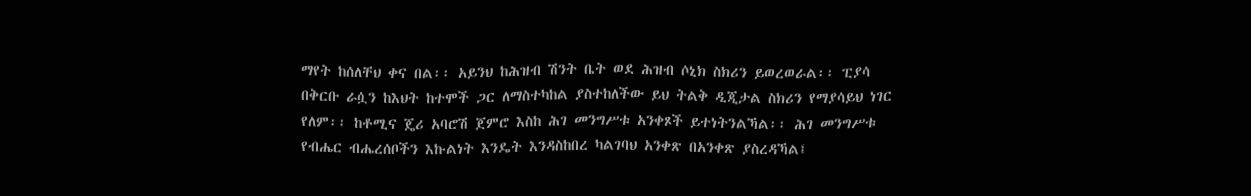ማየት ከሰለቸህ ቀና በል፡፡ አይንህ ከሕዝብ ሽንት ቤት ወደ ሕዝብ ሶኒክ ስክሪን ይወረወራል፡፡ ፒያሳ በቅርቡ ራሷን ከእህት ከተሞች ጋር ለማስተካከል ያስተከለችው ይህ ትልቅ ዲጂታል ስክሪን የማያሳይህ ነገር የለም፡፡ ከቶሚና ጄሪ አባሮሽ ጀምሮ እስከ ሕገ መንግሥቱ አንቀጾች ይተነትንልኻል፡፡ ሕገ መንግሥቱ የብሔር ብሔረሰቦችን እኩልነት እንዴት እንዳስከበረ ካልገባህ አንቀጽ በአንቀጽ ያስረዳኻል፤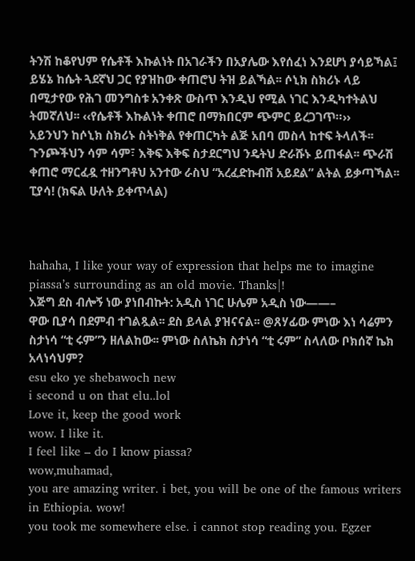ትንሽ ከቆየህም የሴቶች እኩልነት በአገራችን በአያሌው እየሰፈነ እንደሆነ ያሳይኻል፤ ይሄኔ ከሴት ጓደኛህ ጋር የያዝከው ቀጠሮህ ትዝ ይልኻል፡፡ ሶኒክ ስክሪኑ ላይ በሚታየው የሕገ መንግስቱ አንቀጽ ውስጥ እንዲህ የሚል ነገር እንዲካተትልህ ትመኛለህ፡፡ ‹‹የሴቶች እኩልነት ቀጠሮ በማክበርም ጭምር ይረጋገጥ።››
አይንህን ከሶኒክ ስክሪኑ ስትነቅል የቀጠርካት ልጅ አበባ መስላ ከተፍ ትላለች፡፡ ጉንጮችህን ሳም ሳም፣ እቅፍ እቅፍ ስታደርግህ ንዴትህ ድራሹኑ ይጠፋል፡፡ ጭራሽ ቀጠሮ ማርፈዷ ተዘንግቶህ አንተው ራስህ “አረፈድኩብሽ አይደል” ልትል ይቃጣኻል፡፡ ፒያሳ! (ክፍል ሁለት ይቀጥላል)



hahaha, I like your way of expression that helps me to imagine piassa’s surrounding as an old movie. Thanks|!
እጅግ ደስ ብሎኝ ነው ያነበብኩት: አዲስ ነገር ሁሌም አዲስ ነው——–
ዋው ቢያሳ በደምብ ተገልጿል፡፡ ደስ ይላል ያዝናናል፡፡ @ጸሃፊው ምነው እነ ሳሬምን ስታነሳ “ቲ ሩም”ን ዘለልከው፡፡ ምነው ስለኬክ ስታነሳ “ቲ ሩም” ስላለው ቦክሰኛ ኬክ አላነሳህም?
esu eko ye shebawoch new
i second u on that elu..lol
Love it, keep the good work
wow. I like it.
I feel like – do I know piassa?
wow,muhamad,
you are amazing writer. i bet, you will be one of the famous writers in Ethiopia. wow!
you took me somewhere else. i cannot stop reading you. Egzer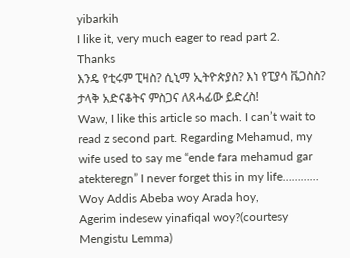yibarkih
I like it, very much eager to read part 2.
Thanks
እንዴ የቲሩም ፒዛስ? ሲኒማ ኢትዮጵያስ? እነ የፒያሳ ቬጋስስ?
ታላቅ አድናቆትና ምስጋና ለጸሓፊው ይድረስ!
Waw, I like this article so mach. I can’t wait to read z second part. Regarding Mehamud, my wife used to say me “ende fara mehamud gar atekteregn” I never forget this in my life…………
Woy Addis Abeba woy Arada hoy,
Agerim indesew yinafiqal woy?(courtesy Mengistu Lemma)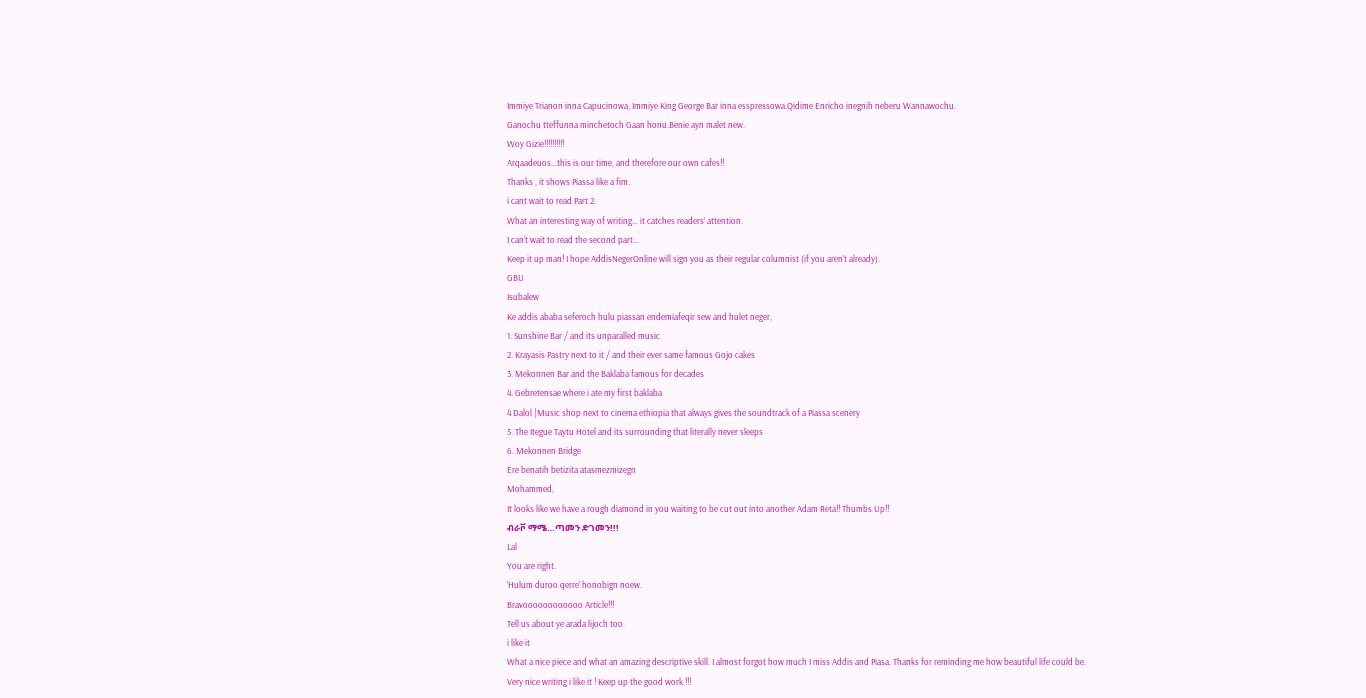Immiye Trianon inna Capucinowa, Immiye King George Bar inna esspressowa.Qidime Enricho inegnih neberu Wannawochu.
Ganochu tteffunna minchetoch Gaan honu.Benie ayn malet new.
Woy Gizie!!!!!!!!!!
Arqaadeuos…this is our time, and therefore our own cafes!!
Thanks , it shows Piassa like a fim.
i cant wait to read Part 2.
What an interesting way of writing… it catches readers’ attention.
I can’t wait to read the second part…
Keep it up man! I hope AddisNegerOnline will sign you as their regular columnist (if you aren’t already).
GBU
Isubalew
Ke addis ababa seferoch hulu piassan endemiafeqir sew and hulet neger,
1. Sunshine Bar / and its unparalled music
2. Krayasis Pastry next to it / and their ever same famous Gojo cakes
3. Mekonnen Bar and the Baklaba famous for decades
4. Gebretensae where i ate my first baklaba
4 Dalol |Music shop next to cinema ethiopia that always gives the soundtrack of a Piassa scenery
5. The Itegue Taytu Hotel and its surrounding that literally never sleeps
6. Mekonnen Bridge
Ere benatih betizita atasmezmizegn
Mohammed,
It looks like we have a rough diamond in you waiting to be cut out into another Adam Reta!! Thumbs Up!!
ብራቮ ማሜ…ጣመን ድገመን!!!
Lal
You are right.
‘Hulum duroo qerre’ honobign noew.
Bravoooooooooooo Article!!!
Tell us about ye arada lijoch too.
i like it
What a nice piece and what an amazing descriptive skill. I almost forgot how much I miss Addis and Piasa. Thanks for reminding me how beautiful life could be.
Very nice writing i like it ! Keep up the good work !!!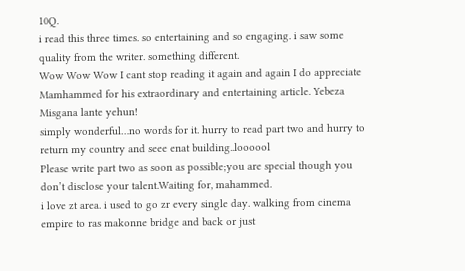10Q.
i read this three times. so entertaining and so engaging. i saw some quality from the writer. something different.
Wow Wow Wow I cant stop reading it again and again I do appreciate Mamhammed for his extraordinary and entertaining article. Yebeza Misgana lante yehun!
simply wonderful…no words for it. hurry to read part two and hurry to return my country and seee enat building..loooool
Please write part two as soon as possible;you are special though you don’t disclose your talent.Waiting for, mahammed.
i love zt area. i used to go zr every single day. walking from cinema empire to ras makonne bridge and back or just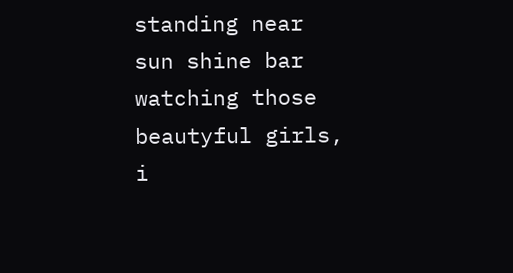standing near sun shine bar watching those beautyful girls, i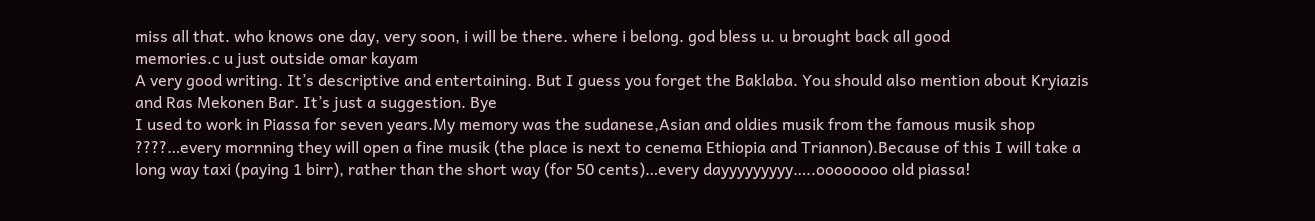miss all that. who knows one day, very soon, i will be there. where i belong. god bless u. u brought back all good
memories.c u just outside omar kayam
A very good writing. It’s descriptive and entertaining. But I guess you forget the Baklaba. You should also mention about Kryiazis and Ras Mekonen Bar. It’s just a suggestion. Bye
I used to work in Piassa for seven years.My memory was the sudanese,Asian and oldies musik from the famous musik shop ????…every mornning they will open a fine musik (the place is next to cenema Ethiopia and Triannon).Because of this I will take a long way taxi (paying 1 birr), rather than the short way (for 50 cents)…every dayyyyyyyyy…..oooooooo old piassa!